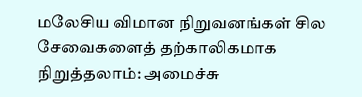மலேசிய விமான நிறுவனங்கள் சில சேவைகளைத் தற்காலிகமாக நிறுத்தலாம்: அமைச்சு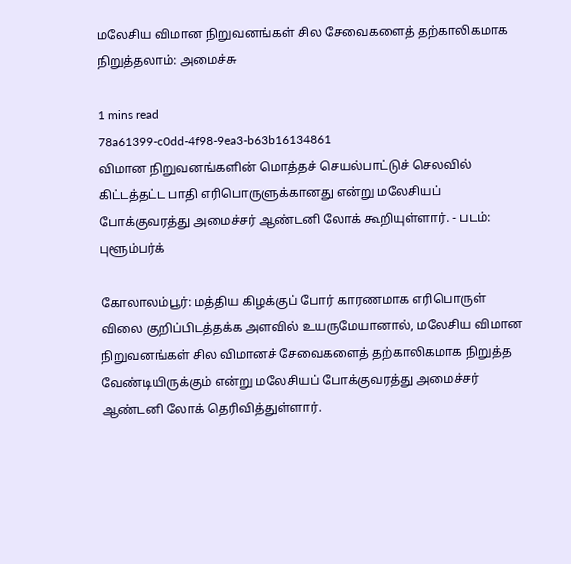மலேசிய விமான நிறுவனங்கள் சில சேவைகளைத் தற்காலிகமாக நிறுத்தலாம்: அமைச்சு

1 mins read
78a61399-c0dd-4f98-9ea3-b63b16134861
விமான நிறுவனங்களின் மொத்தச் செயல்பாட்டுச் செலவில் கிட்டத்தட்ட பாதி எரிபொருளுக்கானது என்று மலேசியப் போக்குவரத்து அமைச்சர் ஆண்டனி லோக் கூறியுள்ளார். - படம்: புளூம்பர்க்

கோலாலம்பூர்: மத்திய கிழக்குப் போர் காரணமாக எரிபொருள் விலை குறிப்பிடத்தக்க அளவில் உயருமேயானால், மலேசிய விமான நிறுவனங்கள் சில விமானச் சேவைகளைத் தற்காலிகமாக நிறுத்த வேண்டியிருக்கும் என்று மலேசியப் போக்குவரத்து அமைச்சர் ஆண்டனி லோக் தெரிவித்துள்ளார்.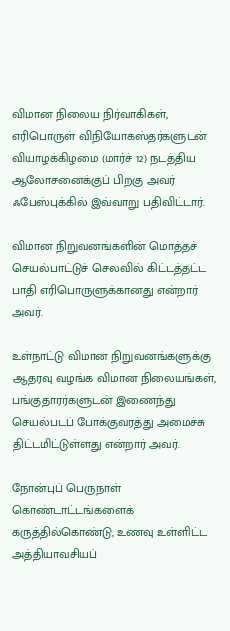விமான நிலைய நிர்வாகிகள், எரிபொருள் விநியோகஸ்தர்களுடன் வியாழக்கிழமை (மார்ச் 12) நடத்திய ஆலோசனைக்குப் பிறகு அவர் ஃபேஸ்புக்கில் இவ்வாறு பதிவிட்டார்.

விமான நிறுவனங்களின் மொத்தச் செயல்பாட்டுச் செலவில் கிட்டத்தட்ட பாதி எரிபொருளுக்கானது என்றார் அவர்.

உள்நாட்டு விமான நிறுவனங்களுக்கு ஆதரவு வழங்க விமான நிலையங்கள், பங்குதாரர்களுடன் இணைந்து செயல்படப் போக்குவரத்து அமைச்சு திட்டமிட்டுள்ளது என்றார் அவர்.

நோன்புப் பெருநாள் கொண்டாட்டங்களைக் கருத்தில்கொண்டு, உணவு உள்ளிட்ட அத்தியாவசியப்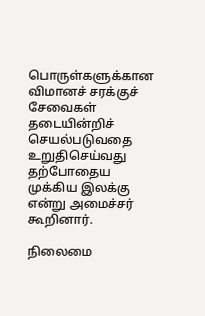பொருள்களுக்கான விமானச் சரக்குச் சேவைகள் தடையின்றிச் செயல்படுவதை உறுதிசெய்வது தற்போதைய முக்கிய இலக்கு என்று அமைச்சர் கூறினார்.

நிலைமை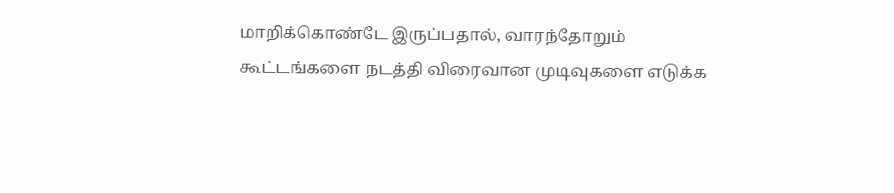மாறிக்கொண்டே இருப்பதால், வாரந்தோறும் கூட்டங்களை நடத்தி விரைவான முடிவுகளை எடுக்க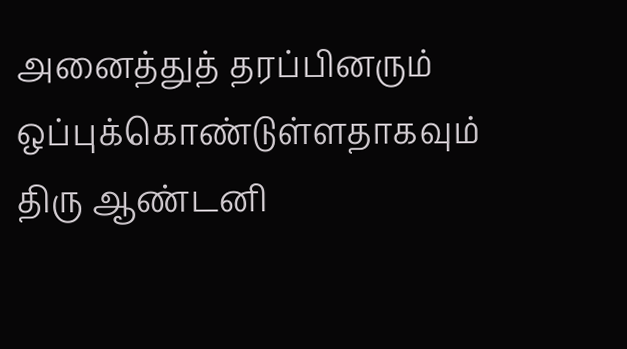அனைத்துத் தரப்பினரும் ஒப்புக்கொண்டுள்ளதாகவும் திரு ஆண்டனி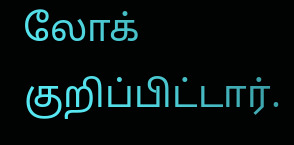லோக் குறிப்பிட்டார்.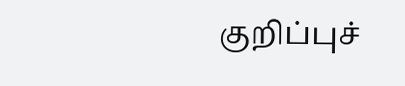குறிப்புச்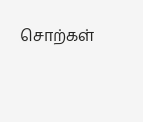சொற்கள்